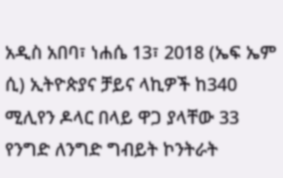አዲስ አበባ፣ ነሐሴ 13፣ 2018 (ኤፍ ኤም ሲ) ኢትዮጵያና ቻይና ላኪዎች ከ340 ሚሊየን ዶላር በላይ ዋጋ ያላቸው 33 የንግድ ለንግድ ግብይት ኮንትራት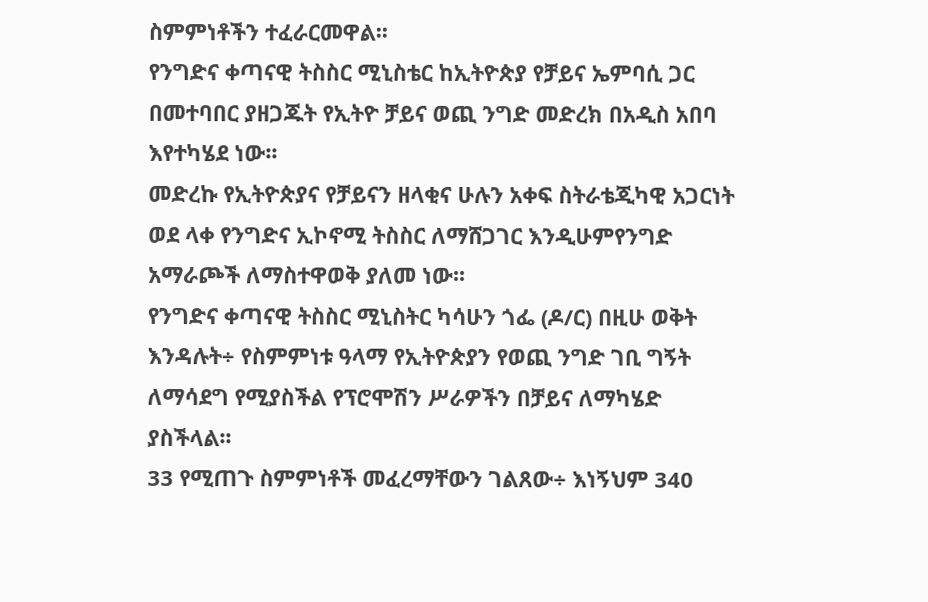ስምምነቶችን ተፈራርመዋል፡፡
የንግድና ቀጣናዊ ትስስር ሚኒስቴር ከኢትዮጵያ የቻይና ኤምባሲ ጋር በመተባበር ያዘጋጁት የኢትዮ ቻይና ወጪ ንግድ መድረክ በአዲስ አበባ እየተካሄደ ነው፡፡
መድረኩ የኢትዮጵያና የቻይናን ዘላቂና ሁሉን አቀፍ ስትራቴጂካዊ አጋርነት ወደ ላቀ የንግድና ኢኮኖሚ ትስስር ለማሸጋገር እንዲሁምየንግድ አማራጮች ለማስተዋወቅ ያለመ ነው፡፡
የንግድና ቀጣናዊ ትስስር ሚኒስትር ካሳሁን ጎፌ (ዶ/ር) በዚሁ ወቅት እንዳሉት÷ የስምምነቱ ዓላማ የኢትዮጵያን የወጪ ንግድ ገቢ ግኝት ለማሳደግ የሚያስችል የፕሮሞሽን ሥራዎችን በቻይና ለማካሄድ ያስችላል፡፡
33 የሚጠጉ ስምምነቶች መፈረማቸውን ገልጸው÷ እነኝህም 340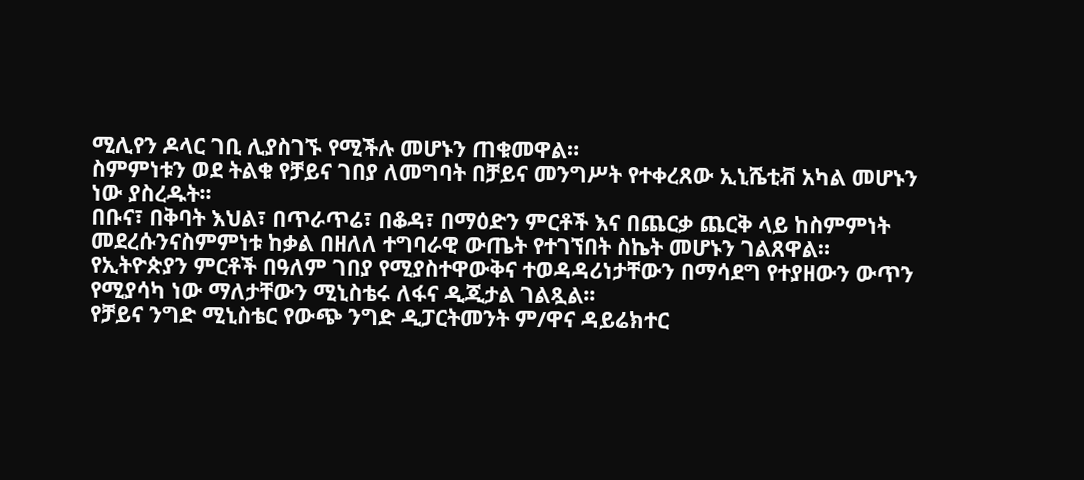ሚሊየን ዶላር ገቢ ሊያስገኙ የሚችሉ መሆኑን ጠቁመዋል።
ስምምነቱን ወደ ትልቁ የቻይና ገበያ ለመግባት በቻይና መንግሥት የተቀረጸው ኢኒሼቲቭ አካል መሆኑን ነው ያስረዱት፡፡
በቡና፣ በቅባት እህል፣ በጥራጥሬ፣ በቆዳ፣ በማዕድን ምርቶች እና በጨርቃ ጨርቅ ላይ ከስምምነት መደረሱንናስምምነቱ ከቃል በዘለለ ተግባራዊ ውጤት የተገኘበት ስኬት መሆኑን ገልጸዋል።
የኢትዮጵያን ምርቶች በዓለም ገበያ የሚያስተዋውቅና ተወዳዳሪነታቸውን በማሳደግ የተያዘውን ውጥን የሚያሳካ ነው ማለታቸውን ሚኒስቴሩ ለፋና ዲጂታል ገልጿል፡፡
የቻይና ንግድ ሚኒስቴር የውጭ ንግድ ዲፓርትመንት ም/ዋና ዳይሬክተር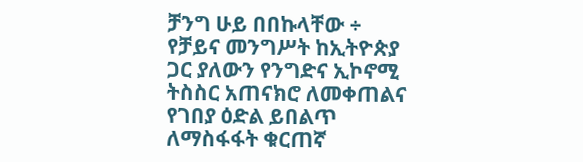ቻንግ ሁይ በበኩላቸው ÷ የቻይና መንግሥት ከኢትዮጵያ ጋር ያለውን የንግድና ኢኮኖሚ ትስስር አጠናክሮ ለመቀጠልና የገበያ ዕድል ይበልጥ ለማስፋፋት ቁርጠኛ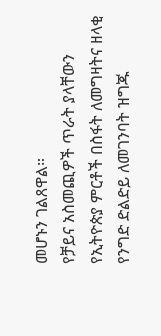መሆኑን ገልጸዋል።
የቻይና አስመጪዎች ጥራት ያላቸውን የኢትዮጵያ ምርቶች በስፋት ለመግዛትና ዘላቂ የንግድ ድልድይ ለመገንባት ዝግጁ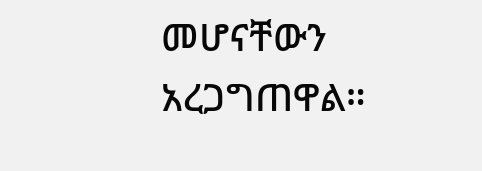መሆናቸውን አረጋግጠዋል።